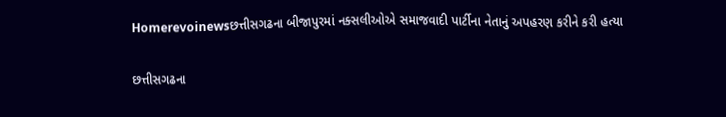Homerevoinewsછત્તીસગઢના બીજાપુરમાં નક્સલીઓએ સમાજવાદી પાર્ટીના નેતાનું અપહરણ કરીને કરી હત્યા

છત્તીસગઢના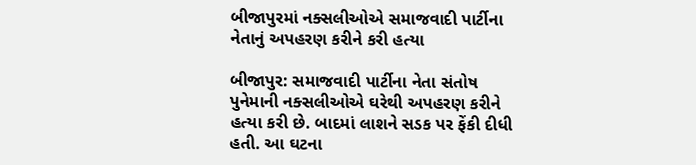બીજાપુરમાં નક્સલીઓએ સમાજવાદી પાર્ટીના નેતાનું અપહરણ કરીને કરી હત્યા

બીજાપુર: સમાજવાદી પાર્ટીના નેતા સંતોષ પુનેમાની નક્સલીઓએ ઘરેથી અપહરણ કરીને હત્યા કરી છે. બાદમાં લાશને સડક પર ફેંકી દીધી હતી. આ ઘટના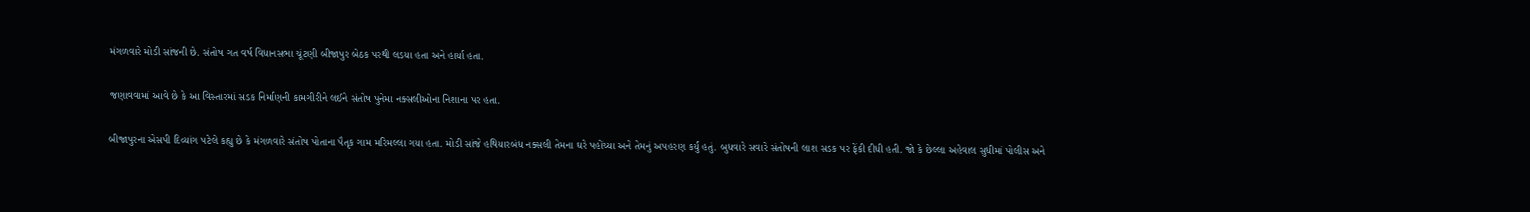મંગળવારે મોડી સાંજની છે. સંતોષ ગત વર્ષ વિધાનસભા ચૂંટણી બીજાપુર બેઠક પરથી લડયા હતા અને હાર્યા હતા.

જણાવવામાં આવે છે કે આ વિસ્તારમાં સડક નિર્માણની કામગીરીને લઈને સંતોષ પુનેમા નક્સલીઓના નિશાના પર હતા.

બીજાપુરના એસપી દિવ્યાંગ પટેલે કહ્યુ છે કે મંગળવારે સંતોષ પોતાના પૈતૃક ગામ મરિમલ્લા ગયા હતા. મોડી સાંજે હથિયારબંધ નક્સલી તેમના ઘરે પહોંચ્યા અને તેમનું અપહરણ કર્યું હતું. બુધવારે સવારે સંતોષની લાશ સડક પર ફેંકી દીધી હતી. જો કે છેલ્લા અહેવાલ સુધીમાં પોલીસ અને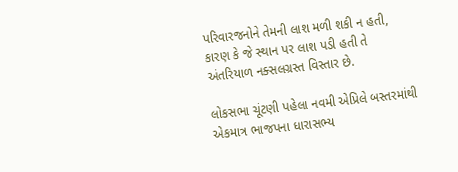પરિવારજનોને તેમની લાશ મળી શકી ન હતી, કારણ કે જે સ્થાન પર લાશ પડી હતી તે અંતરિયાળ નક્સલગ્રસ્ત વિસ્તાર છે.

લોકસભા ચૂંટણી પહેલા નવમી એપ્રિલે બસ્તરમાંથી એકમાત્ર ભાજપના ધારાસભ્ય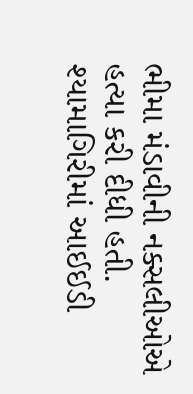ભીમા મંડાવીની નક્સલીઓએ હત્યા કરી દીધી હતી. શ્યામાગિરીમાં આઈઈડી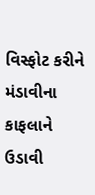વિસ્ફોટ કરીને મંડાવીના કાફલાને ઉડાવી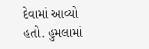દેવામાં આવ્યો હતો. હુમલામાં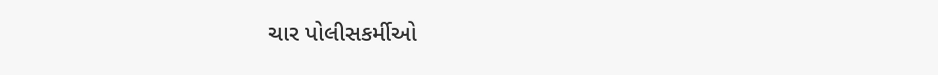ચાર પોલીસકર્મીઓ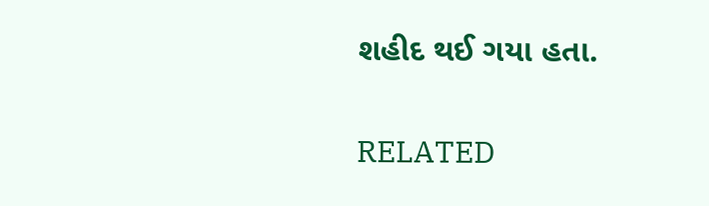શહીદ થઈ ગયા હતા.

RELATED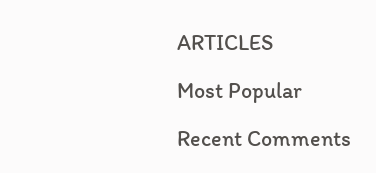ARTICLES

Most Popular

Recent Comments